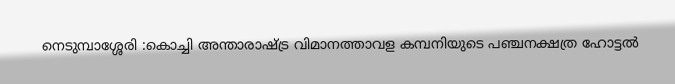നെടുമ്പാശ്ശേരി :കൊച്ചി അന്താരാഷ്ട്ര വിമാനത്താവള കമ്പനിയുടെ പഞ്ചനക്ഷത്ര ഹോട്ടൽ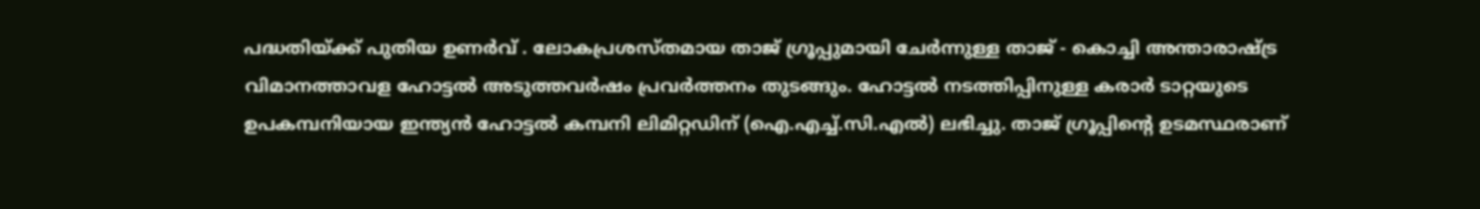പദ്ധതിയ്ക്ക് പുതിയ ഉണർവ് . ലോകപ്രശസ്തമായ താജ് ഗ്രൂപ്പുമായി ചേർന്നുള്ള താജ് - കൊച്ചി അന്താരാഷ്ട്ര വിമാനത്താവള ഹോട്ടൽ അടുത്തവർഷം പ്രവർത്തനം തുടങ്ങും. ഹോട്ടൽ നടത്തിപ്പിനുള്ള കരാർ ടാറ്റയുടെ ഉപകമ്പനിയായ ഇന്ത്യൻ ഹോട്ടൽ കമ്പനി ലിമിറ്റഡിന് (ഐ.എച്ച്.സി.എൽ) ലഭിച്ചു. താജ് ഗ്രൂപ്പിന്റെ ഉടമസ്ഥരാണ്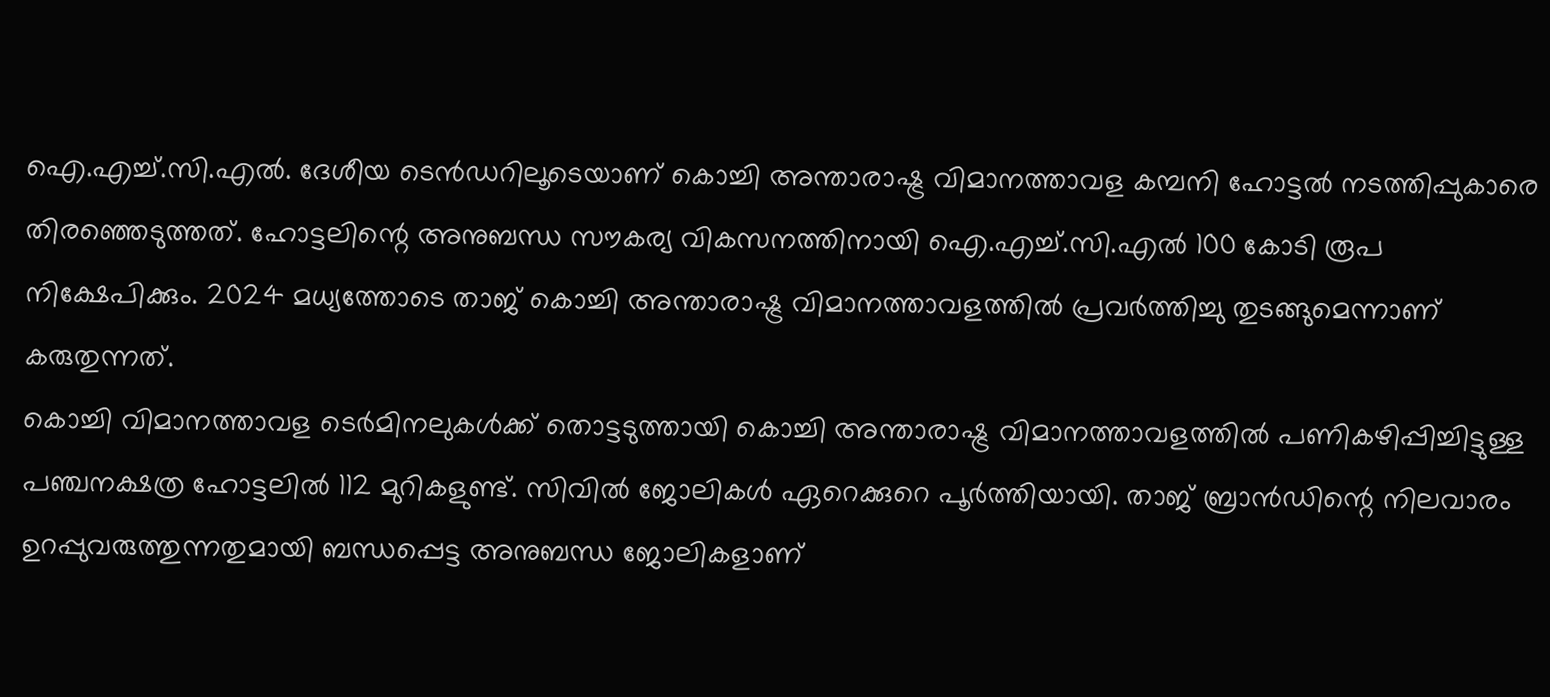ഐ.എച്ച്.സി.എൽ. ദേശീയ ടെൻഡറിലൂടെയാണ് കൊച്ചി അന്താരാഷ്ട്ര വിമാനത്താവള കമ്പനി ഹോട്ടൽ നടത്തിപ്പുകാരെ തിരഞ്ഞെടുത്തത്. ഹോട്ടലിന്റെ അനുബന്ധ സൗകര്യ വികസനത്തിനായി ഐ.എച്ച്.സി.എൽ 100 കോടി രൂപ നിക്ഷേപിക്കും. 2024 മധ്യത്തോടെ താജ് കൊച്ചി അന്താരാഷ്ട്ര വിമാനത്താവളത്തിൽ പ്രവർത്തിച്ചു തുടങ്ങുമെന്നാണ് കരുതുന്നത്.
കൊച്ചി വിമാനത്താവള ടെർമിനലുകൾക്ക് തൊട്ടടുത്തായി കൊച്ചി അന്താരാഷ്ട്ര വിമാനത്താവളത്തിൽ പണികഴിപ്പിച്ചിട്ടുള്ള പഞ്ചനക്ഷത്ര ഹോട്ടലിൽ 112 മുറികളുണ്ട്. സിവിൽ ജോലികൾ ഏറെക്കുറെ പൂർത്തിയായി. താജ് ബ്രാൻഡിന്റെ നിലവാരം ഉറപ്പുവരുത്തുന്നതുമായി ബന്ധപ്പെട്ട അനുബന്ധ ജോലികളാണ്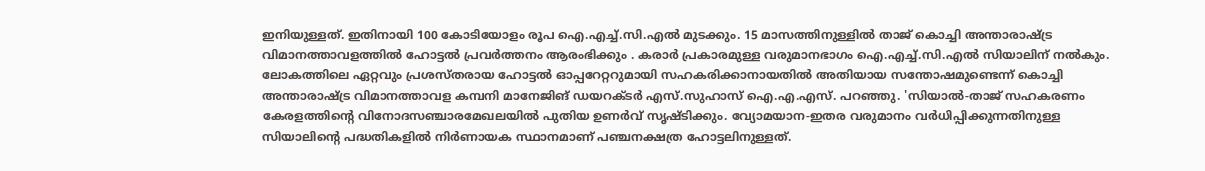ഇനിയുള്ളത്. ഇതിനായി 100 കോടിയോളം രൂപ ഐ.എച്ച്.സി.എൽ മുടക്കും. 15 മാസത്തിനുള്ളിൽ താജ് കൊച്ചി അന്താരാഷ്ട്ര വിമാനത്താവളത്തിൽ ഹോട്ടൽ പ്രവർത്തനം ആരംഭിക്കും . കരാർ പ്രകാരമുള്ള വരുമാനഭാഗം ഐ.എച്ച്.സി.എൽ സിയാലിന് നൽകും.
ലോകത്തിലെ ഏറ്റവും പ്രശസ്തരായ ഹോട്ടൽ ഓപ്പറേറ്ററുമായി സഹകരിക്കാനായതിൽ അതിയായ സന്തോഷമുണ്ടെന്ന് കൊച്ചി അന്താരാഷ്ട്ര വിമാനത്താവള കമ്പനി മാനേജിങ് ഡയറക്ടർ എസ്.സുഹാസ് ഐ.എ.എസ്. പറഞ്ഞു. 'സിയാൽ-താജ് സഹകരണം കേരളത്തിന്റെ വിനോദസഞ്ചാരമേഖലയിൽ പുതിയ ഉണർവ് സൃഷ്ടിക്കും. വ്യോമയാന-ഇതര വരുമാനം വർധിപ്പിക്കുന്നതിനുള്ള സിയാലിന്റെ പദ്ധതികളിൽ നിർണായക സ്ഥാനമാണ് പഞ്ചനക്ഷത്ര ഹോട്ടലിനുള്ളത്.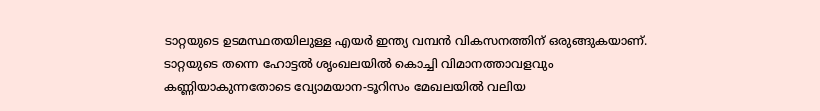ടാറ്റയുടെ ഉടമസ്ഥതയിലുള്ള എയർ ഇന്ത്യ വമ്പൻ വികസനത്തിന് ഒരുങ്ങുകയാണ്. ടാറ്റയുടെ തന്നെ ഹോട്ടൽ ശൃംഖലയിൽ കൊച്ചി വിമാനത്താവളവും കണ്ണിയാകുന്നതോടെ വ്യോമയാന-ടൂറിസം മേഖലയിൽ വലിയ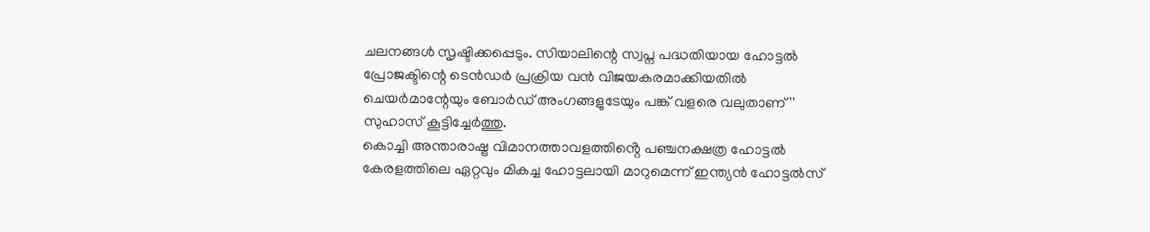ചലനങ്ങൾ സൃഷ്ടിക്കപ്പെടും. സിയാലിന്റെ സ്വപ്ന പദ്ധതിയായ ഹോട്ടൽ പ്രോജക്ടിന്റെ ടെൻഡർ പ്രക്രിയ വൻ വിജയകരമാക്കിയതിൽ ചെയർമാന്റേയും ബോർഡ് അംഗങ്ങളുടേയും പങ്ക് വളരെ വലുതാണ് '' സുഹാസ് കൂട്ടിച്ചേർത്തു.
കൊച്ചി അന്താരാഷ്ട്ര വിമാനത്താവളത്തിൻ്റെ പഞ്ചനക്ഷത്ര ഹോട്ടൽ കേരളത്തിലെ ഏറ്റവും മികച്ച ഹോട്ടലായി മാറുമെന്ന് ഇന്ത്യൻ ഹോട്ടൽസ്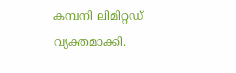കമ്പനി ലിമിറ്റഡ്
വ്യക്തമാക്കി.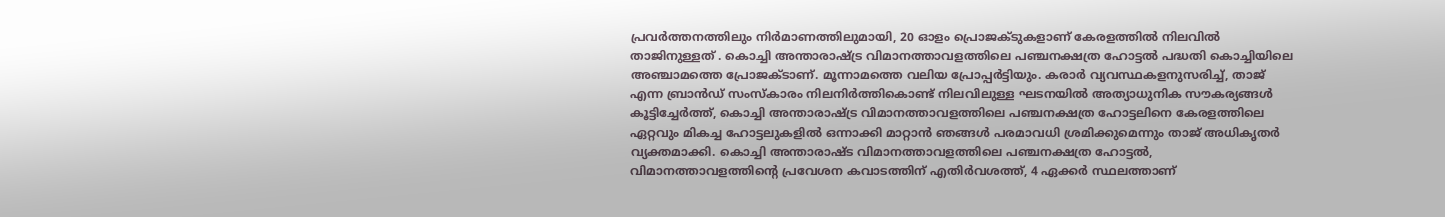പ്രവർത്തനത്തിലും നിർമാണത്തിലുമായി, 20 ഓളം പ്രൊജക്ടുകളാണ് കേരളത്തിൽ നിലവിൽ താജിനുള്ളത് . കൊച്ചി അന്താരാഷ്ട്ര വിമാനത്താവളത്തിലെ പഞ്ചനക്ഷത്ര ഹോട്ടൽ പദ്ധതി കൊച്ചിയിലെ അഞ്ചാമത്തെ പ്രോജക്ടാണ്. മൂന്നാമത്തെ വലിയ പ്രോപ്പർട്ടിയും. കരാർ വ്യവസ്ഥകളനുസരിച്ച്, താജ് എന്ന ബ്രാൻഡ് സംസ്കാരം നിലനിർത്തികൊണ്ട് നിലവിലുള്ള ഘടനയിൽ അത്യാധുനിക സൗകര്യങ്ങൾ കൂട്ടിച്ചേർത്ത്, കൊച്ചി അന്താരാഷ്ട്ര വിമാനത്താവളത്തിലെ പഞ്ചനക്ഷത്ര ഹോട്ടലിനെ കേരളത്തിലെ ഏറ്റവും മികച്ച ഹോട്ടലുകളിൽ ഒന്നാക്കി മാറ്റാൻ ഞങ്ങൾ പരമാവധി ശ്രമിക്കുമെന്നും താജ് അധികൃതർ വ്യക്തമാക്കി. കൊച്ചി അന്താരാഷ്ട വിമാനത്താവളത്തിലെ പഞ്ചനക്ഷത്ര ഹോട്ടൽ, വിമാനത്താവളത്തിന്റെ പ്രവേശന കവാടത്തിന് എതിർവശത്ത്, 4 ഏക്കർ സ്ഥലത്താണ്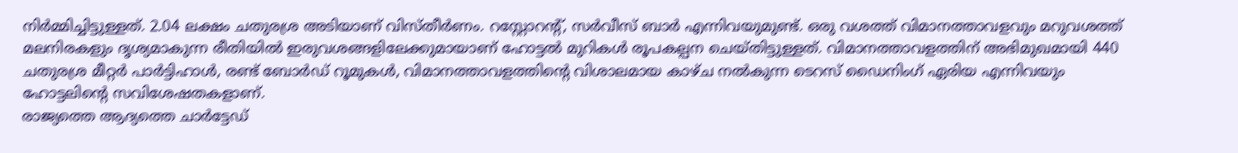നിർമ്മിച്ചിട്ടുള്ളത്. 2.04 ലക്ഷം ചതുരശ്ര അടിയാണ് വിസ്തീർണം. റസ്റ്റോറന്റ്, സർവീസ് ബാർ എന്നിവയുമുണ്ട്. ഒരു വശത്ത് വിമാനത്താവളവും മറുവശത്ത് മലനിരകളും ദൃശ്യമാകുന്ന രീതിയിൽ ഇരുവശങ്ങളിലേക്കുമായാണ് ഹോട്ടൽ മുറികൾ രൂപകല്പന ചെയ്തിട്ടുള്ളത്. വിമാനത്താവളത്തിന് അഭിമുഖമായി 440 ചതുരശ്ര മീറ്റർ പാർട്ടിഹാൾ, രണ്ട് ബോർഡ് റൂമുകൾ, വിമാനത്താവളത്തിന്റെ വിശാലമായ കാഴ്ച നൽകുന്ന ടെറസ് ഡൈനിംഗ് ഏരിയ എന്നിവയും ഹോട്ടലിന്റെ സവിശേഷതകളാണ്.
രാജ്യത്തെ ആദ്യത്തെ ചാർട്ടേഡ്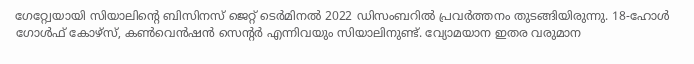ഗേറ്റ്വേയായി സിയാലിന്റെ ബിസിനസ് ജെറ്റ് ടെർമിനൽ 2022 ഡിസംബറിൽ പ്രവർത്തനം തുടങ്ങിയിരുന്നു. 18-ഹോൾ ഗോൾഫ് കോഴ്സ്, കൺവെൻഷൻ സെന്റർ എന്നിവയും സിയാലിനുണ്ട്. വ്യോമയാന ഇതര വരുമാന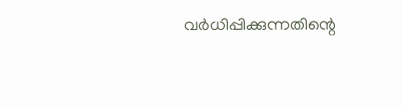വർധിപ്പിക്കുന്നതിന്റെ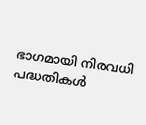ഭാഗമായി നിരവധി പദ്ധതികൾ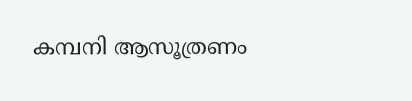കമ്പനി ആസൂത്രണം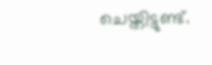ചെയ്തിട്ടുണ്ട്.